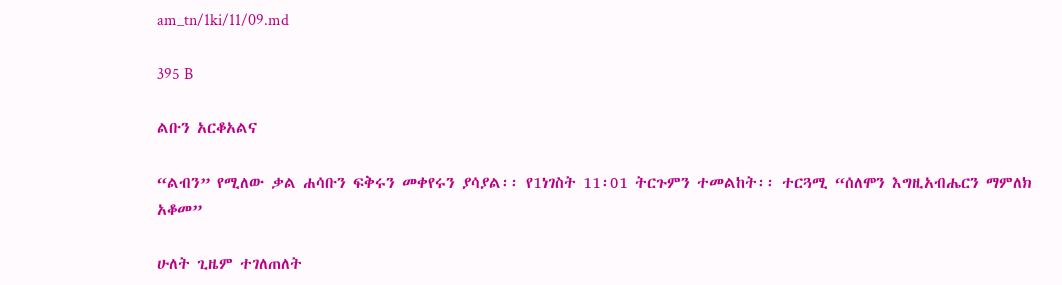am_tn/1ki/11/09.md

395 B

ልቡን አርቆአልና

“ልብን” የሚለው ቃል ሐሳቡን ፍቅሩን መቀየሩን ያሳያል፡፡ የ1ነገስት 11፡01 ትርጉምን ተመልከት፡፡ ተርጓሚ “ሰለሞን እግዚአብሔርን ማምለክ አቆመ”

ሁለት ጊዜም ተገለጠለት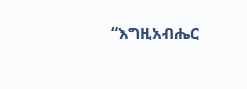“እግዚአብሔር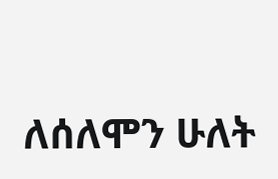ለሰለሞን ሁለት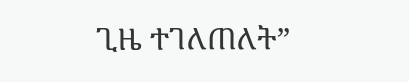ጊዜ ተገለጠለት”